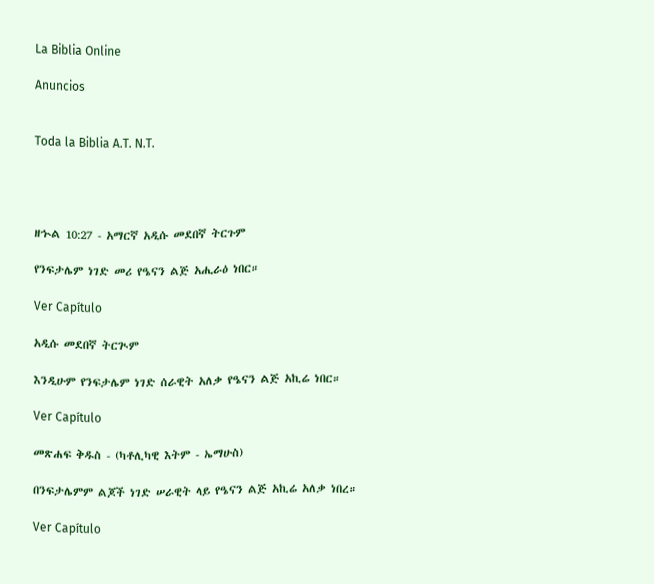La Biblia Online

Anuncios


Toda la Biblia A.T. N.T.




ዘኍል 10:27 - አማርኛ አዲሱ መደበኛ ትርጉም

የንፍታሌም ነገድ መሪ የዔናን ልጅ አሒራዕ ነበር።

Ver Capítulo

አዲሱ መደበኛ ትርጒም

እንዲሁም የንፍታሌም ነገድ ሰራዊት አለቃ የዔናን ልጅ አኪሬ ነበር።

Ver Capítulo

መጽሐፍ ቅዱስ - (ካቶሊካዊ እትም - ኤማሁስ)

በንፍታሌምም ልጆች ነገድ ሠራዊት ላይ የዔናን ልጅ አኪሬ አለቃ ነበረ።

Ver Capítulo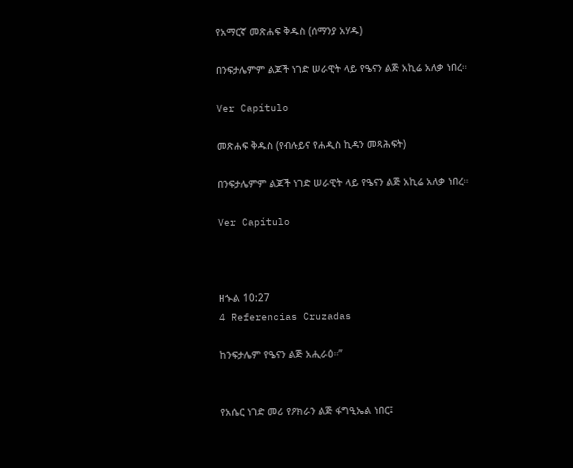የአማርኛ መጽሐፍ ቅዱስ (ሰማንያ አሃዱ)

በንፍታሌምም ልጆች ነገድ ሠራዊት ላይ የዔናን ልጅ አኪሬ አለቃ ነበረ።

Ver Capítulo

መጽሐፍ ቅዱስ (የብሉይና የሐዲስ ኪዳን መጻሕፍት)

በንፍታሌምም ልጆች ነገድ ሠራዊት ላይ የዔናን ልጅ አኪሬ አለቃ ነበረ።

Ver Capítulo



ዘኍል 10:27
4 Referencias Cruzadas

ከንፍታሌም የዔናን ልጅ አሒራዕ።”


የአሴር ነገድ መሪ የዖክራን ልጅ ፋግዒኤል ነበር፤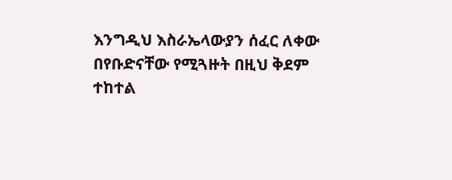እንግዲህ እስራኤላውያን ሰፈር ለቀው በየቡድናቸው የሚጓዙት በዚህ ቅደም ተከተል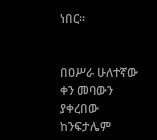ነበር።


በዐሥራ ሁለተኛው ቀን መባውን ያቀረበው ከንፍታሌም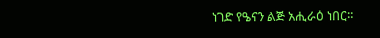ነገድ የዔናን ልጅ አሒራዕ ነበር።